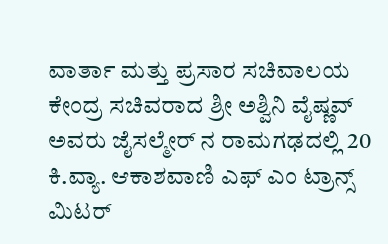ವಾರ್ತಾ ಮತ್ತು ಪ್ರಸಾರ ಸಚಿವಾಲಯ
ಕೇಂದ್ರ ಸಚಿವರಾದ ಶ್ರೀ ಅಶ್ವಿನಿ ವೈಷ್ಣವ್ ಅವರು ಜೈಸಲ್ಮೇರ್ ನ ರಾಮಗಢದಲ್ಲಿ 20 ಕಿ.ವ್ಯಾ. ಆಕಾಶವಾಣಿ ಎಫ್ ಎಂ ಟ್ರಾನ್ಸ್ ಮಿಟರ್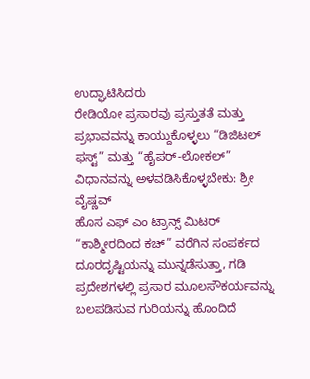ಉದ್ಘಾಟಿಸಿದರು
ರೇಡಿಯೋ ಪ್ರಸಾರವು ಪ್ರಸ್ತುತತೆ ಮತ್ತು ಪ್ರಭಾವವನ್ನು ಕಾಯ್ದುಕೊಳ್ಳಲು “ಡಿಜಿಟಲ್ ಫಸ್ಟ್” ಮತ್ತು “ಹೈಪರ್-ಲೋಕಲ್” ವಿಧಾನವನ್ನು ಅಳವಡಿಸಿಕೊಳ್ಳಬೇಕು: ಶ್ರೀ ವೈಷ್ಣವ್
ಹೊಸ ಎಫ್ ಎಂ ಟ್ರಾನ್ಸ್ ಮಿಟರ್ “ಕಾಶ್ಮೀರದಿಂದ ಕಚ್” ವರೆಗಿನ ಸಂಪರ್ಕದ ದೂರದೃಷ್ಟಿಯನ್ನು ಮುನ್ನಡೆಸುತ್ತಾ, ಗಡಿ ಪ್ರದೇಶಗಳಲ್ಲಿ ಪ್ರಸಾರ ಮೂಲಸೌಕರ್ಯವನ್ನು ಬಲಪಡಿಸುವ ಗುರಿಯನ್ನು ಹೊಂದಿದೆ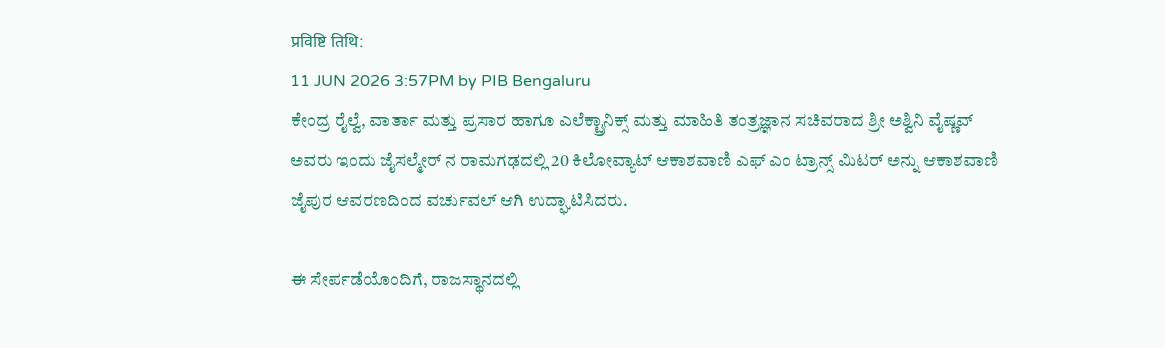प्रविष्टि तिथि:
11 JUN 2026 3:57PM by PIB Bengaluru
ಕೇಂದ್ರ ರೈಲ್ವೆ, ವಾರ್ತಾ ಮತ್ತು ಪ್ರಸಾರ ಹಾಗೂ ಎಲೆಕ್ಟ್ರಾನಿಕ್ಸ್ ಮತ್ತು ಮಾಹಿತಿ ತಂತ್ರಜ್ಞಾನ ಸಚಿವರಾದ ಶ್ರೀ ಅಶ್ವಿನಿ ವೈಷ್ಣವ್ ಅವರು ಇಂದು ಜೈಸಲ್ಮೇರ್ ನ ರಾಮಗಢದಲ್ಲಿ 20 ಕಿಲೋವ್ಯಾಟ್ ಆಕಾಶವಾಣಿ ಎಫ್ ಎಂ ಟ್ರಾನ್ಸ್ ಮಿಟರ್ ಅನ್ನು ಆಕಾಶವಾಣಿ ಜೈಪುರ ಆವರಣದಿಂದ ವರ್ಚುವಲ್ ಆಗಿ ಉದ್ಘಾಟಿಸಿದರು.

ಈ ಸೇರ್ಪಡೆಯೊಂದಿಗೆ, ರಾಜಸ್ಥಾನದಲ್ಲಿ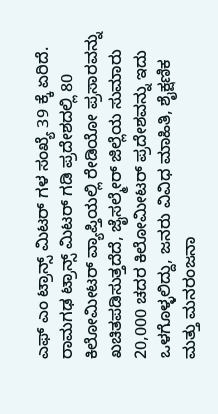ಎಫ್ ಎಂ ಟ್ರಾನ್ಸ್ ಮಿಟರ್ ಗಳ ಸಂಖ್ಯೆ 39 ಕ್ಕೆ ಏರಿದೆ. ರಾಮಗಢ ಟ್ರಾನ್ಸ್ ಮಿಟರ್ ಗಡಿ ಪ್ರದೇಶದಲ್ಲಿ 80 ಕಿಲೋಮೀಟರ್ ವ್ಯಾಪ್ತಿಯಲ್ಲಿ ರೇಡಿಯೋ ಪ್ರಸಾರವನ್ನು ಖಚಿತಪಡಿಸುತ್ತದೆದೆ, ಜೈಸಲ್ಮೇರ್ ಜಿಲ್ಲೆಯ ಸುಮಾರು 20,000 ಚದರ ಕಿಲೋಮೀಟರ್ ಪ್ರದೇಶವನ್ನು ಇದು ಒಳಗೊಳ್ಳಲಿದ್ದು, ಜನರು ವಿವಿಧ ಮಾಹಿತಿ, ಶೈಕ್ಷಣಿಕ ಮತ್ತು ಮನರಂಜನಾ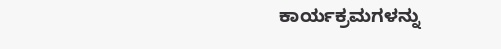ಕಾರ್ಯಕ್ರಮಗಳನ್ನು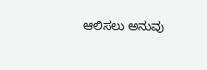ಆಲಿಸಲು ಅನುವು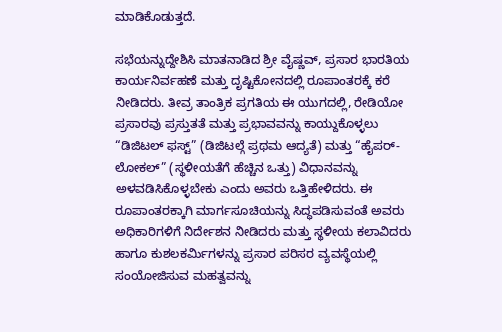ಮಾಡಿಕೊಡುತ್ತದೆ.

ಸಭೆಯನ್ನುದ್ದೇಶಿಸಿ ಮಾತನಾಡಿದ ಶ್ರೀ ವೈಷ್ಣವ್, ಪ್ರಸಾರ ಭಾರತಿಯ ಕಾರ್ಯನಿರ್ವಹಣೆ ಮತ್ತು ದೃಷ್ಟಿಕೋನದಲ್ಲಿ ರೂಪಾಂತರಕ್ಕೆ ಕರೆ ನೀಡಿದರು. ತೀವ್ರ ತಾಂತ್ರಿಕ ಪ್ರಗತಿಯ ಈ ಯುಗದಲ್ಲಿ, ರೇಡಿಯೋ ಪ್ರಸಾರವು ಪ್ರಸ್ತುತತೆ ಮತ್ತು ಪ್ರಭಾವವನ್ನು ಕಾಯ್ದುಕೊಳ್ಳಲು “ಡಿಜಿಟಲ್ ಫಸ್ಟ್” (ಡಿಜಿಟಲ್ಗೆ ಪ್ರಥಮ ಆದ್ಯತೆ) ಮತ್ತು “ಹೈಪರ್-ಲೋಕಲ್” (ಸ್ಥಳೀಯತೆಗೆ ಹೆಚ್ಚಿನ ಒತ್ತು) ವಿಧಾನವನ್ನು ಅಳವಡಿಸಿಕೊಳ್ಳಬೇಕು ಎಂದು ಅವರು ಒತ್ತಿಹೇಳಿದರು. ಈ ರೂಪಾಂತರಕ್ಕಾಗಿ ಮಾರ್ಗಸೂಚಿಯನ್ನು ಸಿದ್ಧಪಡಿಸುವಂತೆ ಅವರು ಅಧಿಕಾರಿಗಳಿಗೆ ನಿರ್ದೇಶನ ನೀಡಿದರು ಮತ್ತು ಸ್ಥಳೀಯ ಕಲಾವಿದರು ಹಾಗೂ ಕುಶಲಕರ್ಮಿಗಳನ್ನು ಪ್ರಸಾರ ಪರಿಸರ ವ್ಯವಸ್ಥೆಯಲ್ಲಿ ಸಂಯೋಜಿಸುವ ಮಹತ್ವವನ್ನು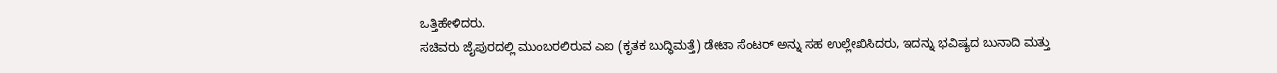ಒತ್ತಿಹೇಳಿದರು.
ಸಚಿವರು ಜೈಪುರದಲ್ಲಿ ಮುಂಬರಲಿರುವ ಎಐ (ಕೃತಕ ಬುದ್ಧಿಮತ್ತೆ) ಡೇಟಾ ಸೆಂಟರ್ ಅನ್ನು ಸಹ ಉಲ್ಲೇಖಿಸಿದರು, ಇದನ್ನು ಭವಿಷ್ಯದ ಬುನಾದಿ ಮತ್ತು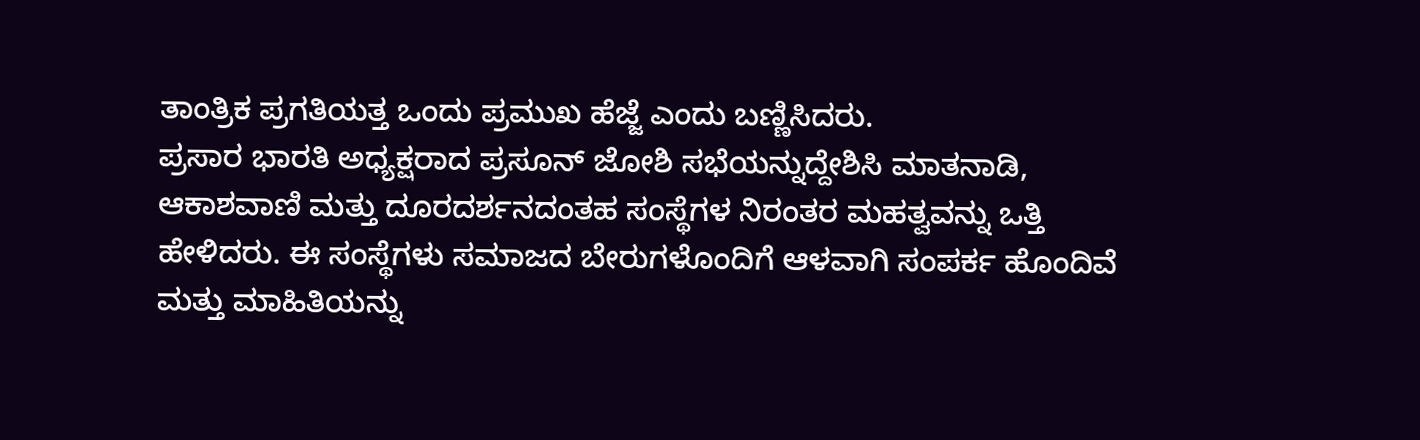ತಾಂತ್ರಿಕ ಪ್ರಗತಿಯತ್ತ ಒಂದು ಪ್ರಮುಖ ಹೆಜ್ಜೆ ಎಂದು ಬಣ್ಣಿಸಿದರು.
ಪ್ರಸಾರ ಭಾರತಿ ಅಧ್ಯಕ್ಷರಾದ ಪ್ರಸೂನ್ ಜೋಶಿ ಸಭೆಯನ್ನುದ್ದೇಶಿಸಿ ಮಾತನಾಡಿ, ಆಕಾಶವಾಣಿ ಮತ್ತು ದೂರದರ್ಶನದಂತಹ ಸಂಸ್ಥೆಗಳ ನಿರಂತರ ಮಹತ್ವವನ್ನು ಒತ್ತಿ ಹೇಳಿದರು. ಈ ಸಂಸ್ಥೆಗಳು ಸಮಾಜದ ಬೇರುಗಳೊಂದಿಗೆ ಆಳವಾಗಿ ಸಂಪರ್ಕ ಹೊಂದಿವೆ ಮತ್ತು ಮಾಹಿತಿಯನ್ನು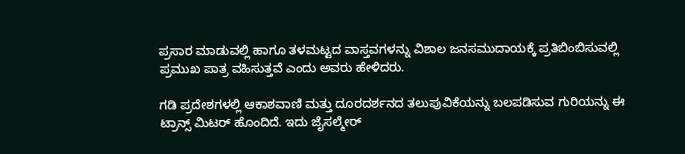ಪ್ರಸಾರ ಮಾಡುವಲ್ಲಿ ಹಾಗೂ ತಳಮಟ್ಟದ ವಾಸ್ತವಗಳನ್ನು ವಿಶಾಲ ಜನಸಮುದಾಯಕ್ಕೆ ಪ್ರತಿಬಿಂಬಿಸುವಲ್ಲಿ ಪ್ರಮುಖ ಪಾತ್ರ ವಹಿಸುತ್ತವೆ ಎಂದು ಅವರು ಹೇಳಿದರು.

ಗಡಿ ಪ್ರದೇಶಗಳಲ್ಲಿ ಆಕಾಶವಾಣಿ ಮತ್ತು ದೂರದರ್ಶನದ ತಲುಪುವಿಕೆಯನ್ನು ಬಲಪಡಿಸುವ ಗುರಿಯನ್ನು ಈ ಟ್ರಾನ್ಸ್ ಮಿಟರ್ ಹೊಂದಿದೆ. ಇದು ಜೈಸಲ್ಮೇರ್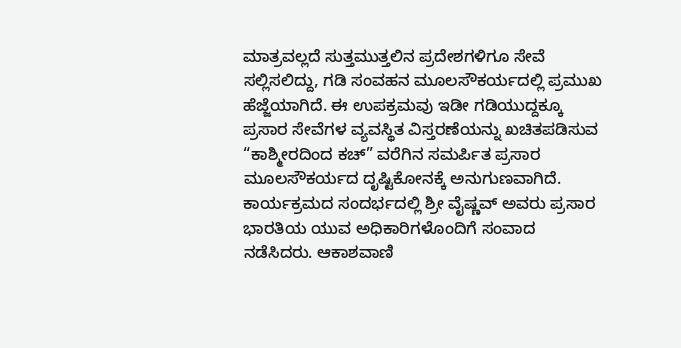ಮಾತ್ರವಲ್ಲದೆ ಸುತ್ತಮುತ್ತಲಿನ ಪ್ರದೇಶಗಳಿಗೂ ಸೇವೆ ಸಲ್ಲಿಸಲಿದ್ದು, ಗಡಿ ಸಂವಹನ ಮೂಲಸೌಕರ್ಯದಲ್ಲಿ ಪ್ರಮುಖ ಹೆಜ್ಜೆಯಾಗಿದೆ. ಈ ಉಪಕ್ರಮವು ಇಡೀ ಗಡಿಯುದ್ದಕ್ಕೂ ಪ್ರಸಾರ ಸೇವೆಗಳ ವ್ಯವಸ್ಥಿತ ವಿಸ್ತರಣೆಯನ್ನು ಖಚಿತಪಡಿಸುವ “ಕಾಶ್ಮೀರದಿಂದ ಕಚ್” ವರೆಗಿನ ಸಮರ್ಪಿತ ಪ್ರಸಾರ ಮೂಲಸೌಕರ್ಯದ ದೃಷ್ಟಿಕೋನಕ್ಕೆ ಅನುಗುಣವಾಗಿದೆ.
ಕಾರ್ಯಕ್ರಮದ ಸಂದರ್ಭದಲ್ಲಿ ಶ್ರೀ ವೈಷ್ಣವ್ ಅವರು ಪ್ರಸಾರ ಭಾರತಿಯ ಯುವ ಅಧಿಕಾರಿಗಳೊಂದಿಗೆ ಸಂವಾದ ನಡೆಸಿದರು. ಆಕಾಶವಾಣಿ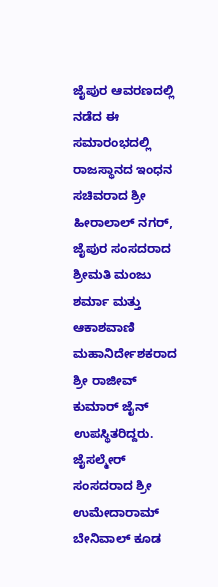ಜೈಪುರ ಆವರಣದಲ್ಲಿ ನಡೆದ ಈ ಸಮಾರಂಭದಲ್ಲಿ ರಾಜಸ್ಥಾನದ ಇಂಧನ ಸಚಿವರಾದ ಶ್ರೀ ಹೀರಾಲಾಲ್ ನಗರ್, ಜೈಪುರ ಸಂಸದರಾದ ಶ್ರೀಮತಿ ಮಂಜು ಶರ್ಮಾ ಮತ್ತು ಆಕಾಶವಾಣಿ ಮಹಾನಿರ್ದೇಶಕರಾದ ಶ್ರೀ ರಾಜೀವ್ ಕುಮಾರ್ ಜೈನ್ ಉಪಸ್ಥಿತರಿದ್ದರು. ಜೈಸಲ್ಮೇರ್ ಸಂಸದರಾದ ಶ್ರೀ ಉಮೇದಾರಾಮ್ ಬೇನಿವಾಲ್ ಕೂಡ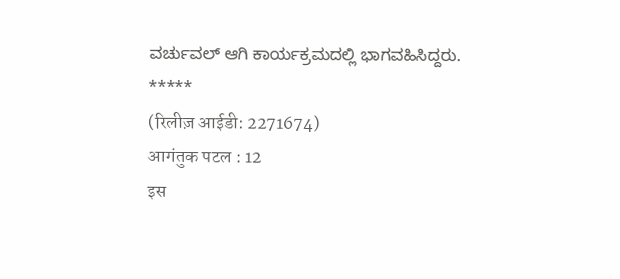ವರ್ಚುವಲ್ ಆಗಿ ಕಾರ್ಯಕ್ರಮದಲ್ಲಿ ಭಾಗವಹಿಸಿದ್ದರು.
*****
(रिलीज़ आईडी: 2271674)
आगंतुक पटल : 12
इस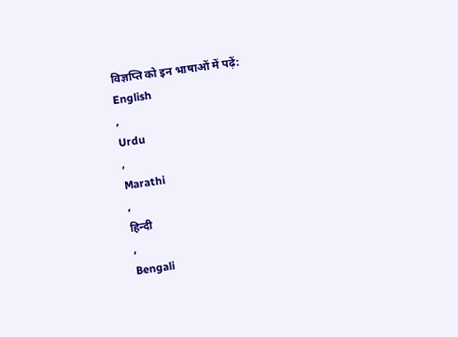विज्ञप्ति को इन भाषाओं में पढ़ें:
English
,
Urdu
,
Marathi
,
हिन्दी
,
Bengali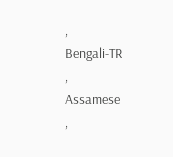,
Bengali-TR
,
Assamese
,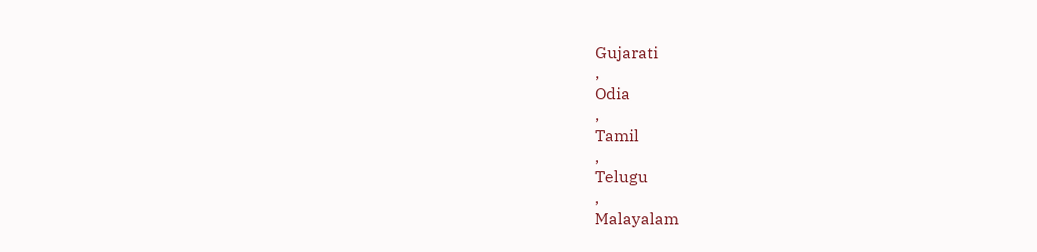Gujarati
,
Odia
,
Tamil
,
Telugu
,
Malayalam